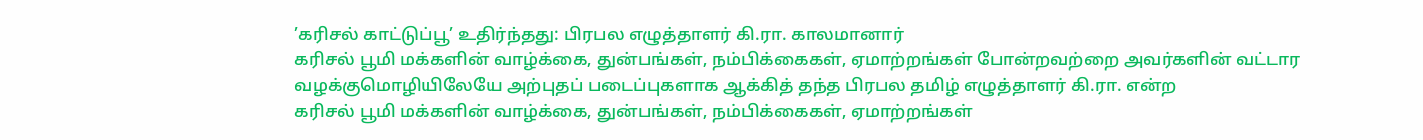’கரிசல் காட்டுப்பூ’ உதிர்ந்தது: பிரபல எழுத்தாளர் கி.ரா. காலமானார்
கரிசல் பூமி மக்களின் வாழ்க்கை, துன்பங்கள், நம்பிக்கைகள், ஏமாற்றங்கள் போன்றவற்றை அவர்களின் வட்டார வழக்குமொழியிலேயே அற்புதப் படைப்புகளாக ஆக்கித் தந்த பிரபல தமிழ் எழுத்தாளர் கி.ரா. என்ற
கரிசல் பூமி மக்களின் வாழ்க்கை, துன்பங்கள், நம்பிக்கைகள், ஏமாற்றங்கள்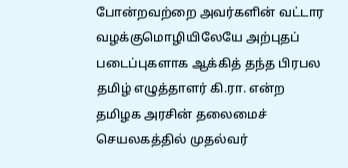போன்றவற்றை அவர்களின் வட்டார வழக்குமொழியிலேயே அற்புதப் படைப்புகளாக ஆக்கித் தந்த பிரபல தமிழ் எழுத்தாளர் கி.ரா. என்ற
தமிழக அரசின் தலைமைச் செயலகத்தில் முதல்வர்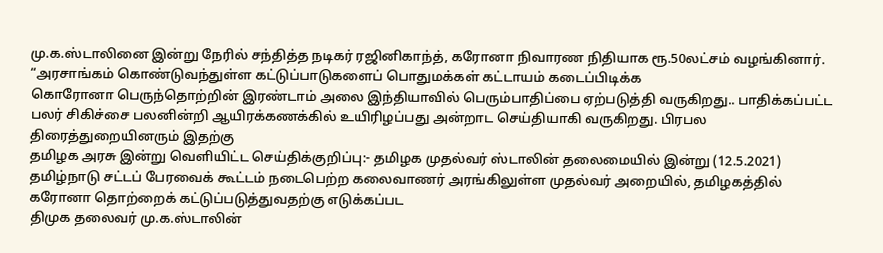மு.க.ஸ்டாலினை இன்று நேரில் சந்தித்த நடிகர் ரஜினிகாந்த், கரோனா நிவாரண நிதியாக ரூ.50லட்சம் வழங்கினார். “அரசாங்கம் கொண்டுவந்துள்ள கட்டுப்பாடுகளைப் பொதுமக்கள் கட்டாயம் கடைப்பிடிக்க
கொரோனா பெருந்தொற்றின் இரண்டாம் அலை இந்தியாவில் பெரும்பாதிப்பை ஏற்படுத்தி வருகிறது.. பாதிக்கப்பட்ட பலர் சிகிச்சை பலனின்றி ஆயிரக்கணக்கில் உயிரிழப்பது அன்றாட செய்தியாகி வருகிறது. பிரபல திரைத்துறையினரும் இதற்கு
தமிழக அரசு இன்று வெளியிட்ட செய்திக்குறிப்பு:- தமிழக முதல்வர் ஸ்டாலின் தலைமையில் இன்று (12.5.2021) தமிழ்நாடு சட்டப் பேரவைக் கூட்டம் நடைபெற்ற கலைவாணர் அரங்கிலுள்ள முதல்வர் அறையில், தமிழகத்தில் கரோனா தொற்றைக் கட்டுப்படுத்துவதற்கு எடுக்கப்பட
திமுக தலைவர் மு.க.ஸ்டாலின்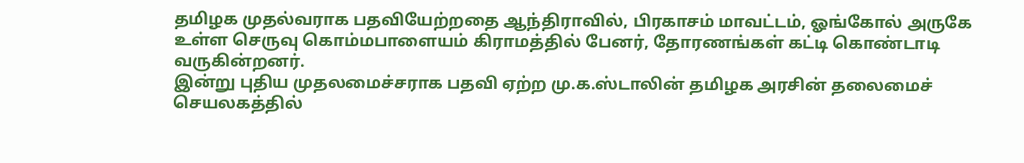தமிழக முதல்வராக பதவியேற்றதை ஆந்திராவில், பிரகாசம் மாவட்டம், ஓங்கோல் அருகே உள்ள செருவு கொம்மபாளையம் கிராமத்தில் பேனர், தோரணங்கள் கட்டி கொண்டாடி வருகின்றனர்.
இன்று புதிய முதலமைச்சராக பதவி ஏற்ற மு.க.ஸ்டாலின் தமிழக அரசின் தலைமைச் செயலகத்தில்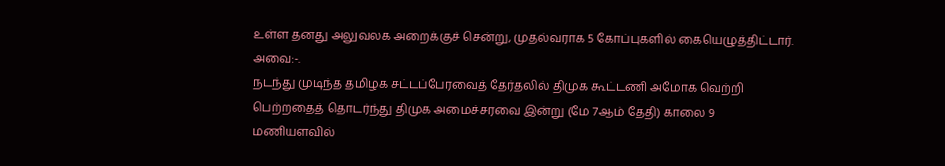உள்ள தனது அலுவலக அறைக்குச் சென்று, முதல்வராக 5 கோப்புகளில் கையெழுத்திட்டார். அவை:-.
நடந்து முடிந்த தமிழக சட்டப்பேரவைத் தேர்தலில் திமுக கூட்டணி அமோக வெற்றி பெற்றதைத் தொடர்ந்து திமுக அமைச்சரவை இன்று (மே 7ஆம் தேதி) காலை 9 மணியளவில்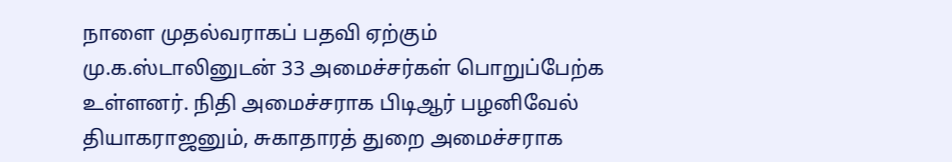நாளை முதல்வராகப் பதவி ஏற்கும் மு.க.ஸ்டாலினுடன் 33 அமைச்சர்கள் பொறுப்பேற்க உள்ளனர். நிதி அமைச்சராக பிடிஆர் பழனிவேல் தியாகராஜனும், சுகாதாரத் துறை அமைச்சராக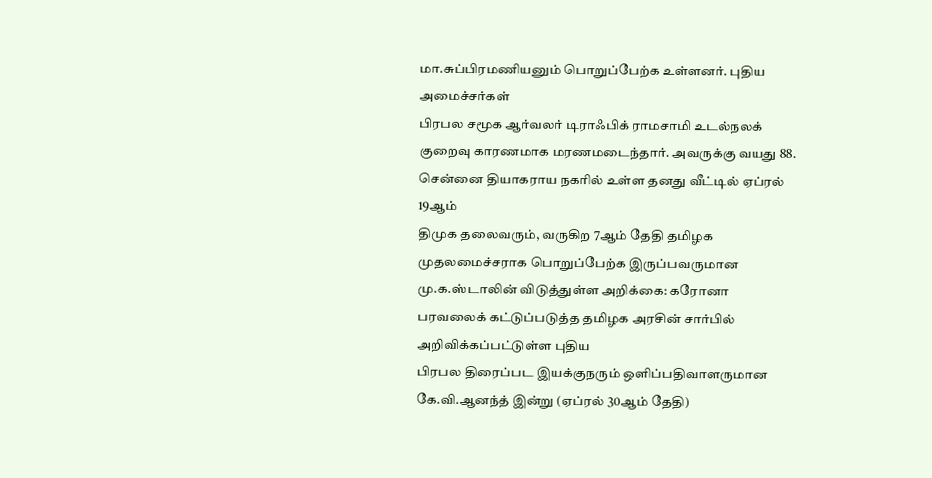மா.சுப்பிரமணியனும் பொறுப்பேற்க உள்ளனர். புதிய அமைச்சர்கள்
பிரபல சமூக ஆர்வலர் டிராஃபிக் ராமசாமி உடல்நலக் குறைவு காரணமாக மரணமடைந்தார். அவருக்கு வயது 88. சென்னை தியாகராய நகரில் உள்ள தனது வீட்டில் ஏப்ரல் 19ஆம்
திமுக தலைவரும், வருகிற 7ஆம் தேதி தமிழக முதலமைச்சராக பொறுப்பேற்க இருப்பவருமான மு.க.ஸ்டாலின் விடுத்துள்ள அறிக்கை: கரோனா பரவலைக் கட்டுப்படுத்த தமிழக அரசின் சார்பில் அறிவிக்கப்பட்டுள்ள புதிய
பிரபல திரைப்பட இயக்குநரும் ஒளிப்பதிவாளருமான கே.வி.ஆனந்த் இன்று (ஏப்ரல் 30ஆம் தேதி)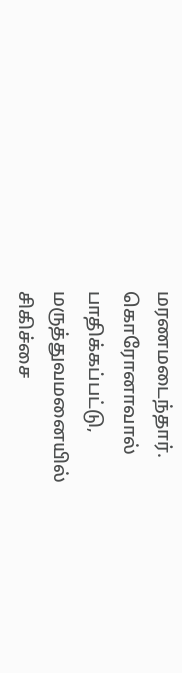மரணமடைந்தார். கொரோனாவால் பாதிக்கப்பட்டு, மருத்துவமனையில் சிகிச்சை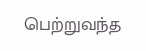பெற்றுவந்த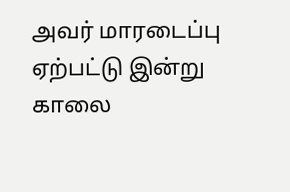அவர் மாரடைப்பு ஏற்பட்டு இன்று காலை